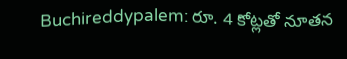Buchireddypalem: రూ. 4 కోట్లతో నూతన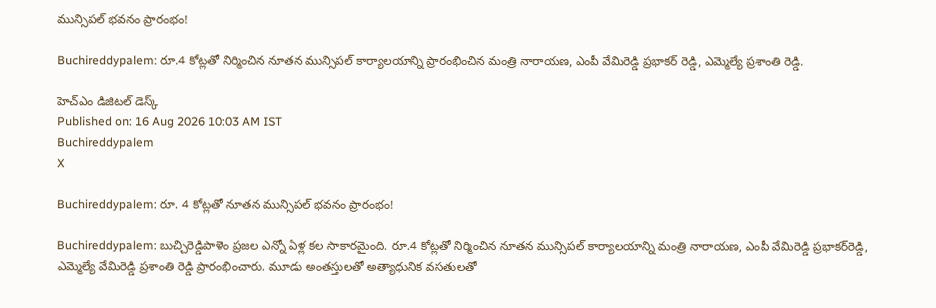మున్సిపల్ భవనం ప్రారంభం!

Buchireddypalem: రూ.4 కోట్లతో నిర్మించిన నూతన మున్సిపల్ కార్యాలయాన్ని ప్రారంభించిన మంత్రి నారాయణ, ఎంపీ వేమిరెడ్డి ప్రభాకర్ రెడ్డి, ఎమ్మెల్యే ప్రశాంతి రెడ్డి.

హెచ్ఎం డిజిటల్ డెస్క్
Published on: 16 Aug 2026 10:03 AM IST
Buchireddypalem
X

Buchireddypalem: రూ. 4 కోట్లతో నూతన మున్సిపల్ భవనం ప్రారంభం!

Buchireddypalem: బుచ్చిరెడ్డిపాళెం ప్రజల ఎన్నో ఏళ్ల కల సాకారమైంది. రూ.4 కోట్లతో నిర్మించిన నూతన మున్సిపల్ కార్యాలయాన్ని మంత్రి నారాయణ, ఎంపీ వేమిరెడ్డి ప్రభాకర్‌రెడ్డి, ఎమ్మెల్యే వేమిరెడ్డి ప్రశాంతి రెడ్డి ప్రారంభించారు. మూడు అంతస్తులతో అత్యాధునిక వసతులతో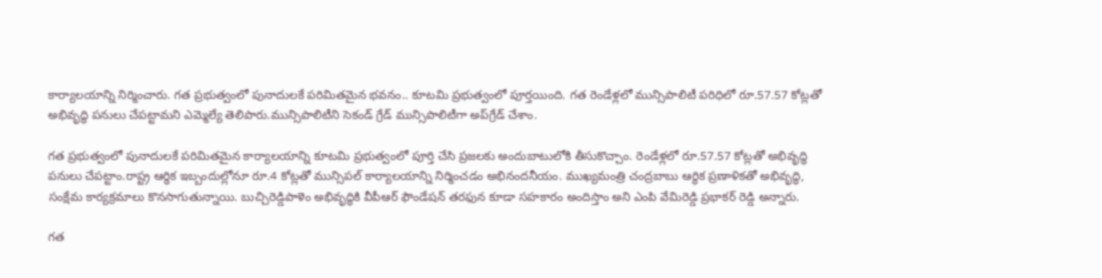కార్యాలయాన్ని నిర్మించారు. గత ప్రభుత్వంలో పునాదులకే పరిమితమైన భవనం.. కూటమి ప్రభుత్వంలో పూర్తయింది. గత రెండేళ్లలో మున్సిపాలిటీ పరిధిలో రూ.57.57 కోట్లతో అభివృద్ధి పనులు చేపట్టామని ఎమ్మెల్యే తెలిపారు.మున్సిపాలిటీని సెకండ్ గ్రేడ్ మున్సిపాలిటీగా అప్‌గ్రేడ్ చేశాం.

గత ప్రభుత్వంలో పునాదులకే పరిమితమైన కార్యాలయాన్ని కూటమి ప్రభుత్వంలో పూర్తి చేసి ప్రజలకు అందుబాటులోకి తీసుకొచ్చాం. రెండేళ్లలో రూ.57.57 కోట్లతో అభివృద్ధి పనులు చేపట్టాం.రాష్ట్ర ఆర్థిక ఇబ్బందుల్లోనూ రూ.4 కోట్లతో మున్సిపల్ కార్యాలయాన్ని నిర్మించడం అభినందనీయం. ముఖ్యమంత్రి చంద్రబాబు ఆర్థిక ప్రణాళికతో అభివృద్ధి, సంక్షేమ కార్యక్రమాలు కొనసాగుతున్నాయి. బుచ్చిరెడ్డిపాళెం అభివృద్ధికి వీపీఆర్ ఫౌండేషన్ తరఫున కూడా సహకారం అందిస్తాం అని ఎంపి వేమిరెడ్డి ప్రభాకర్ రెడ్డి అన్నారు.

గత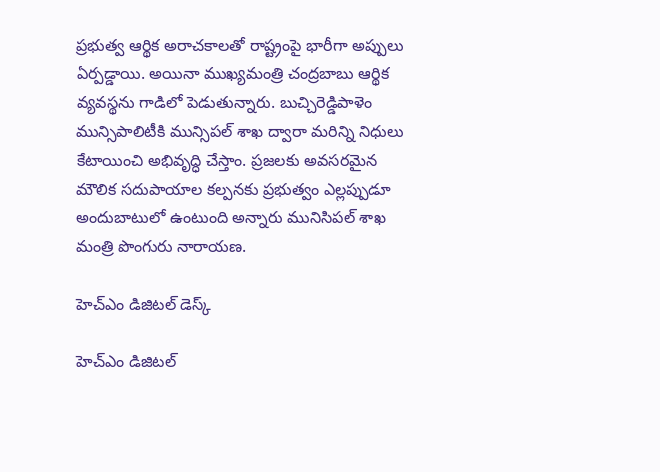ప్రభుత్వ ఆర్థిక అరాచకాలతో రాష్ట్రంపై భారీగా అప్పులు ఏర్పడ్డాయి. అయినా ముఖ్యమంత్రి చంద్రబాబు ఆర్థిక వ్యవస్థను గాడిలో పెడుతున్నారు. బుచ్చిరెడ్డిపాళెం మున్సిపాలిటీకి మున్సిపల్ శాఖ ద్వారా మరిన్ని నిధులు కేటాయించి అభివృద్ధి చేస్తాం. ప్రజలకు అవసరమైన మౌలిక సదుపాయాల కల్పనకు ప్రభుత్వం ఎల్లప్పుడూ అందుబాటులో ఉంటుంది అన్నారు మునిసిపల్ శాఖ మంత్రి పొంగురు నారాయణ.

హెచ్ఎం డిజిటల్ డెస్క్

హెచ్ఎం డిజిటల్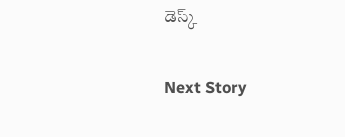డెస్క్

Next Story